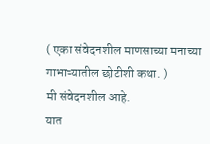( एका संवेदनशील माणसाच्या मनाच्या गाभाऱ्यातील छोटीशी कथा. )
मी संवेदनशील आहे.
यात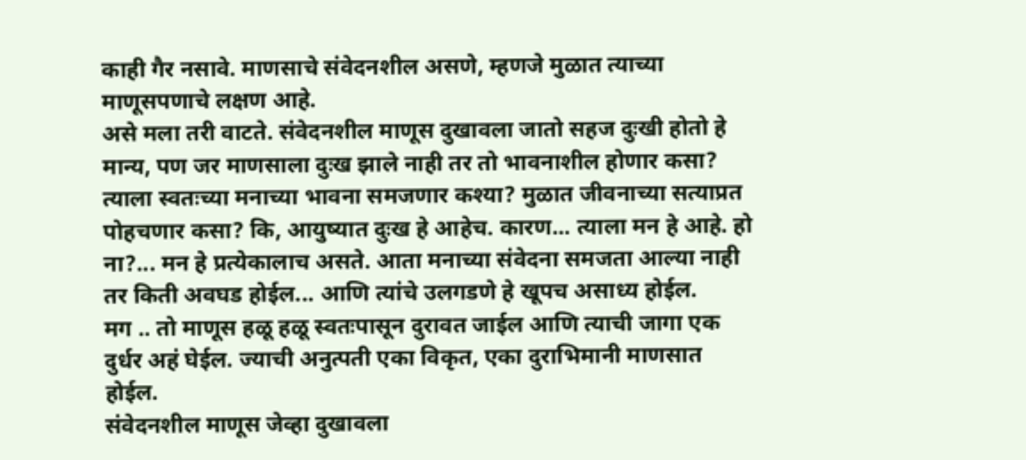काही गैर नसावे. माणसाचे संवेदनशील असणे, म्हणजे मुळात त्याच्या माणूसपणाचे लक्षण आहे.
असे मला तरी वाटते. संवेदनशील माणूस दुखावला जातो सहज दुःखी होतो हे मान्य, पण जर माणसाला दुःख झाले नाही तर तो भावनाशील होणार कसा? त्याला स्वतःच्या मनाच्या भावना समजणार कश्या? मुळात जीवनाच्या सत्याप्रत पोहचणार कसा? कि, आयुष्यात दुःख हे आहेच. कारण... त्याला मन हे आहे. हो ना?... मन हे प्रत्येकालाच असते. आता मनाच्या संवेदना समजता आल्या नाही तर किती अवघड होईल... आणि त्यांचे उलगडणे हे खूपच असाध्य होईल.
मग .. तो माणूस हळू हळू स्वतःपासून दुरावत जाईल आणि त्याची जागा एक दुर्धर अहं घेईल. ज्याची अनुत्पती एका विकृत, एका दुराभिमानी माणसात होईल.
संवेदनशील माणूस जेव्हा दुखावला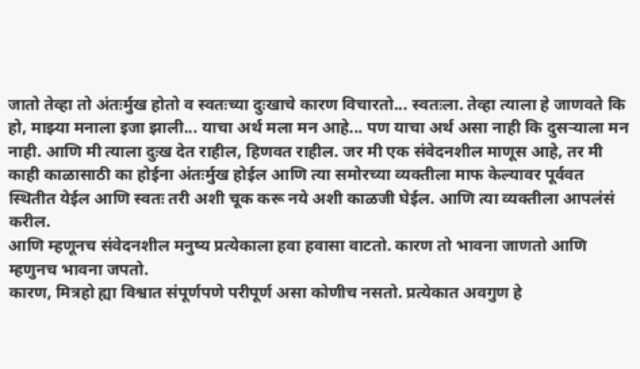जातो तेव्हा तो अंतःर्मुख होतो व स्वतःच्या दुःखाचे कारण विचारतो... स्वतःला. तेव्हा त्याला हे जाणवते कि हो, माझ्या मनाला इजा झाली... याचा अर्थ मला मन आहे... पण याचा अर्थ असा नाही कि दुसऱ्याला मन नाही. आणि मी त्याला दुःख देत राहील, हिणवत राहील. जर मी एक संवेदनशील माणूस आहे, तर मी काही काळासाठी का होईना अंतःर्मुख होईल आणि त्या समोरच्या व्यक्तीला माफ केल्यावर पूर्ववत स्थितीत येईल आणि स्वतः तरी अशी चूक करू नये अशी काळजी घेईल. आणि त्या व्यक्तीला आपलंसं करील.
आणि म्हणूनच संवेदनशील मनुष्य प्रत्येकाला हवा हवासा वाटतो. कारण तो भावना जाणतो आणि म्हणुनच भावना जपतो.
कारण, मित्रहो ह्या विश्वात संपूर्णपणे परीपूर्ण असा कोणीच नसतो. प्रत्येकात अवगुण हे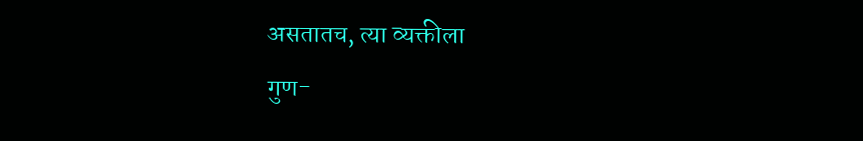असतातच, त्या व्यक्तीला
गुण-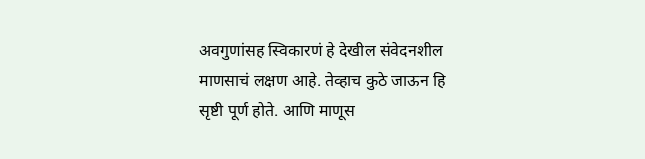अवगुणांसह स्विकारणं हे देखील संवेदनशील माणसाचं लक्षण आहे. तेव्हाच कुठे जाऊन हि सृष्टी पूर्ण होते. आणि माणूस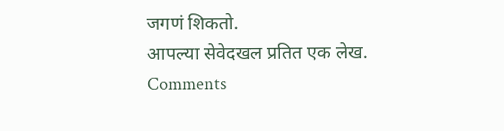जगणं शिकतो.
आपल्या सेवेदखल प्रतित एक लेख.
Comments